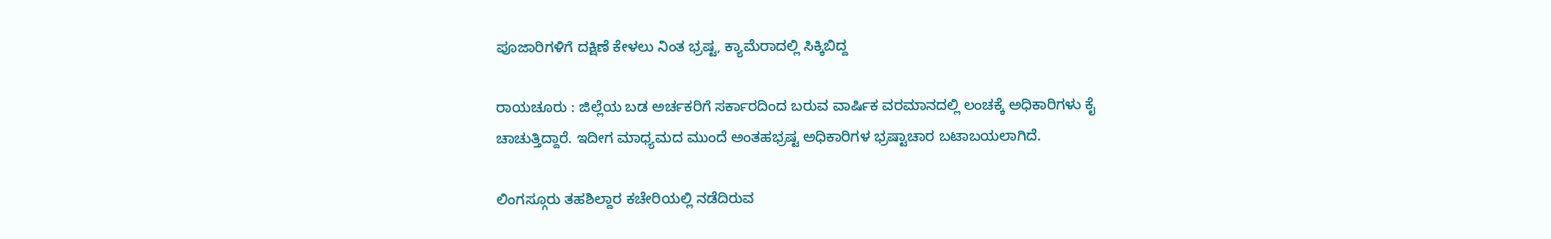ಪೂಜಾರಿಗಳಿಗೆ ದಕ್ಷಿಣೆ ಕೇಳಲು ನಿಂತ ಭ್ರಷ್ಟ, ಕ್ಯಾಮೆರಾದಲ್ಲಿ ಸಿಕ್ಕಿಬಿದ್ದ

ರಾಯಚೂರು : ಜಿಲ್ಲೆಯ ಬಡ ಅರ್ಚಕರಿಗೆ ಸರ್ಕಾರದಿಂದ ಬರುವ ವಾರ್ಷಿಕ ವರಮಾನದಲ್ಲಿ ಲಂಚಕ್ಕೆ ಅಧಿಕಾರಿಗಳು ಕೈ ಚಾಚುತ್ತಿದ್ದಾರೆ. ಇದೀಗ ಮಾಧ್ಯಮದ ಮುಂದೆ ಅಂತಹಭ್ರಷ್ಟ ಅಧಿಕಾರಿಗಳ ಭ್ರಷ್ಟಾಚಾರ ಬಟಾಬಯಲಾಗಿದೆ.

ಲಿಂಗಸ್ಗೂರು ತಹಶಿಲ್ದಾರ ಕಚೇರಿಯಲ್ಲಿ ನಡೆದಿರುವ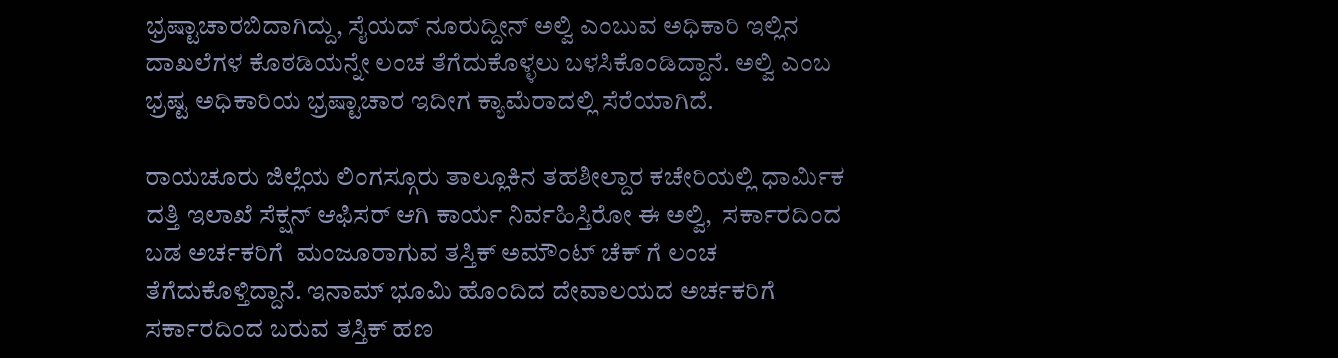ಭ್ರಷ್ಟಾಚಾರಬಿದಾಗಿದ್ದು, ಸೈಯದ್ ನೂರುದ್ದೀನ್ ಅಲ್ವಿ ಎಂಬುವ ಅಧಿಕಾರಿ ಇಲ್ಲಿನ ದಾಖಲೆಗಳ ಕೊಠಡಿಯನ್ನೇ ಲಂಚ ತೆಗೆದುಕೊಳ್ಳಲು ಬಳಸಿಕೊಂಡಿದ್ದಾನೆ. ಅಲ್ವಿ ಎಂಬ ಭ್ರಷ್ಟ ಅಧಿಕಾರಿಯ ಭ್ರಷ್ಟಾಚಾರ ಇದೀಗ ಕ್ಯಾಮೆರಾದಲ್ಲಿ ಸೆರೆಯಾಗಿದೆ.

ರಾಯಚೂರು ಜಿಲ್ಲೆಯ ಲಿಂಗಸ್ಗೂರು ತಾಲ್ಲೂಕಿನ ತಹಶೀಲ್ದಾರ ಕಚೇರಿಯಲ್ಲಿ ಧಾರ್ಮಿಕ ದತ್ತಿ ಇಲಾಖೆ ಸೆಕ್ಷನ್ ಆಫಿಸರ್ ಆಗಿ ಕಾರ್ಯ ನಿರ್ವಹಿಸ್ತಿರೋ ಈ ಅಲ್ವಿ,  ಸರ್ಕಾರದಿಂದ ಬಡ ಅರ್ಚಕರಿಗೆ  ಮಂಜೂರಾಗುವ ತಸ್ತಿಕ್ ಅಮೌಂಟ್ ಚೆಕ್ ಗೆ ಲಂಚ ತೆಗೆದುಕೊಳ್ತಿದ್ದಾನೆ. ಇನಾಮ್ ಭೂಮಿ ಹೊಂದಿದ ದೇವಾಲಯದ ಅರ್ಚಕರಿಗೆ ಸರ್ಕಾರದಿಂದ ಬರುವ ತಸ್ತಿಕ್ ಹಣ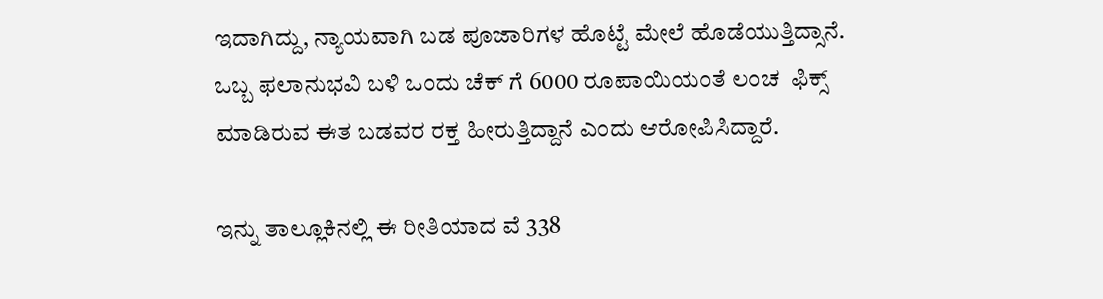ಇದಾಗಿದ್ದು, ನ್ಯಾಯವಾಗಿ ಬಡ ಪೂಜಾರಿಗಳ ಹೊಟ್ಟೆ ಮೇಲೆ ಹೊಡೆಯುತ್ತಿದ್ಸಾನೆ. ಒಬ್ಬ ಫಲಾನುಭವಿ ಬಳಿ ಒಂದು ಚೆಕ್ ಗೆ 6000 ರೂಪಾಯಿಯಂತೆ ಲಂಚ  ಫಿಕ್ಸ್ ಮಾಡಿರುವ ಈತ ಬಡವರ ರಕ್ತ ಹೀರುತ್ತಿದ್ದಾನೆ ಎಂದು ಆರೋಪಿಸಿದ್ದಾರೆ.

ಇನ್ನು ತಾಲ್ಲೂಕಿನಲ್ಲಿ ಈ ರೀತಿಯಾದ ವೆ 338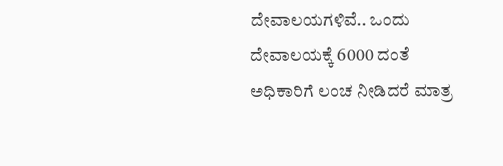ದೇವಾಲಯಗಳಿವೆ.. ಒಂದು ದೇವಾಲಯಕ್ಕೆ 6000 ದಂತೆ ಅಧಿಕಾರಿಗೆ ಲಂಚ ನೀಡಿದರೆ ಮಾತ್ರ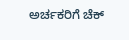ಅರ್ಚಕರಿಗೆ ಚೆಕ್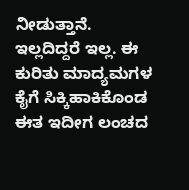ನೀಡುತ್ತಾನೆ. ಇಲ್ಲದಿದ್ದರೆ ಇಲ್ಲ. ಈ ಕುರಿತು ಮಾದ್ಯಮಗಳ ಕೈಗೆ ಸಿಕ್ಕಿಹಾಕಿಕೊಂಡ ಈತ ಇದೀಗ ಲಂಚದ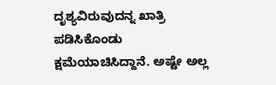ದೃಶ್ಯವಿರುವುದನ್ನ ಖಾತ್ರಿ ಪಡಿಸಿಕೊಂಡು ಕ್ಷಮೆಯಾಚಿಸಿದ್ದಾನೆ. ಅಷ್ಟೇ ಅಲ್ಲ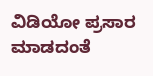ವಿಡಿಯೋ ಪ್ರಸಾರ ಮಾಡದಂತೆ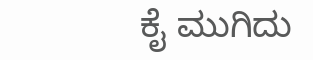ಕೈ ಮುಗಿದು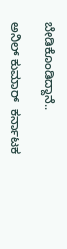ಬೇಡಿಕೊಂಡಿದ್ದಾನೆ..

ಅನಿಲ್ ಕುಮಾರ್  ಕರ್ನಾಟಕ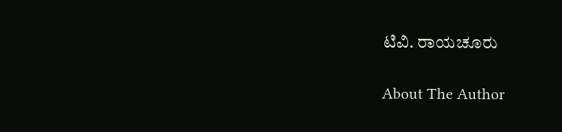ಟಿವಿ. ರಾಯಚೂರು

About The Author